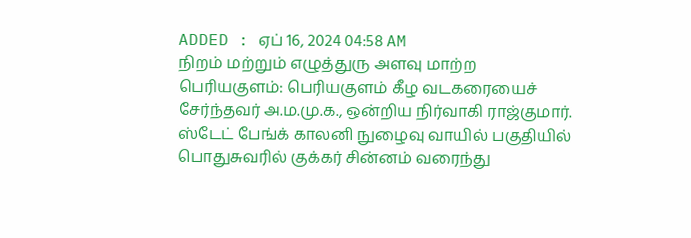ADDED : ஏப் 16, 2024 04:58 AM
நிறம் மற்றும் எழுத்துரு அளவு மாற்ற
பெரியகுளம்: பெரியகுளம் கீழ வடகரையைச் சேர்ந்தவர் அ.ம.மு.க., ஒன்றிய நிர்வாகி ராஜ்குமார்.
ஸ்டேட் பேங்க் காலனி நுழைவு வாயில் பகுதியில் பொதுசுவரில் குக்கர் சின்னம் வரைந்து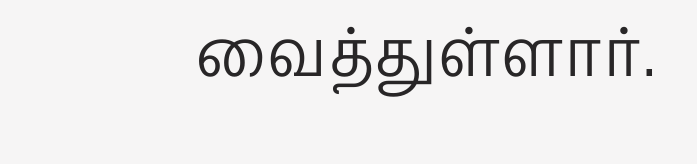வைத்துள்ளார்.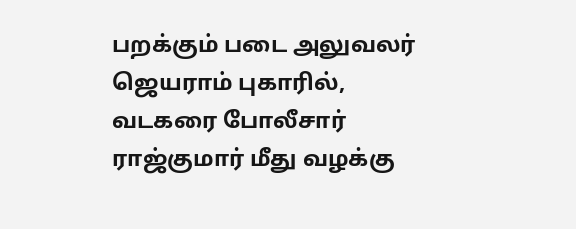பறக்கும் படை அலுவலர் ஜெயராம் புகாரில், வடகரை போலீசார் ராஜ்குமார் மீது வழக்கு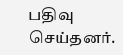பதிவு செய்தனர்.